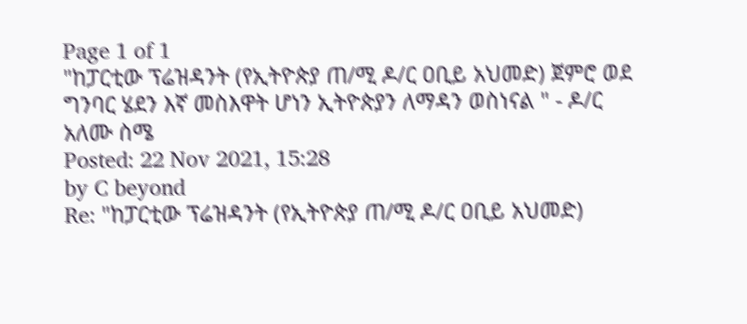Page 1 of 1
"ከፓርቲው ፕሬዝዳንት (የኢትዮጵያ ጠ/ሚ ዶ/ር ዐቢይ አህመድ) ጀምሮ ወደ ግንባር ሄደን እኛ መስእዋት ሆነን ኢትዮጵያን ለማዳን ወስነናል " - ዶ/ር አለሙ ስሜ
Posted: 22 Nov 2021, 15:28
by C beyond
Re: "ከፓርቲው ፕሬዝዳንት (የኢትዮጵያ ጠ/ሚ ዶ/ር ዐቢይ አህመድ)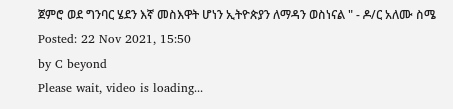ጀምሮ ወደ ግንባር ሄደን እኛ መስእዋት ሆነን ኢትዮጵያን ለማዳን ወስነናል " - ዶ/ር አለሙ ስሜ
Posted: 22 Nov 2021, 15:50
by C beyond
Please wait, video is loading...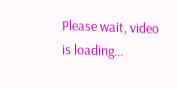Please wait, video is loading...